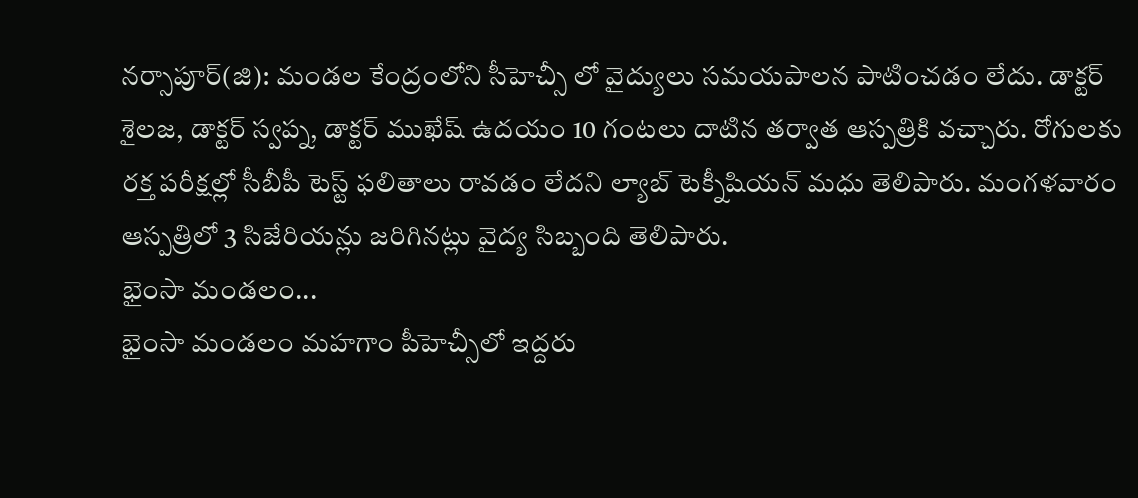నర్సాపూర్(జి): మండల కేంద్రంలోని సీహెచ్సీ లో వైద్యులు సమయపాలన పాటించడం లేదు. డాక్టర్ శైలజ, డాక్టర్ స్వప్న, డాక్టర్ ముఖేష్ ఉదయం 10 గంటలు దాటిన తర్వాత ఆస్పత్రికి వచ్చారు. రోగులకు రక్త పరీక్షల్లో సీబీపీ టెస్ట్ ఫలితాలు రావడం లేదని ల్యాబ్ టెక్నీషియన్ మధు తెలిపారు. మంగళవారం ఆస్పత్రిలో 3 సిజేరియన్లు జరిగినట్లు వైద్య సిబ్బంది తెలిపారు.
భైంసా మండలం...
భైంసా మండలం మహగాం పీహెచ్సీలో ఇద్దరు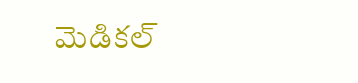మెడికల్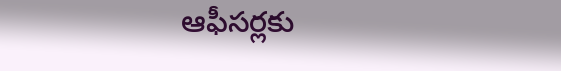ఆఫీసర్లకు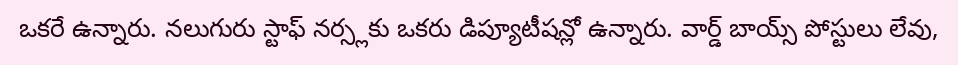ఒకరే ఉన్నారు. నలుగురు స్టాఫ్ నర్స్లకు ఒకరు డిప్యూటీషన్లో ఉన్నారు. వార్డ్ బాయ్స్ పోస్టులు లేవు,